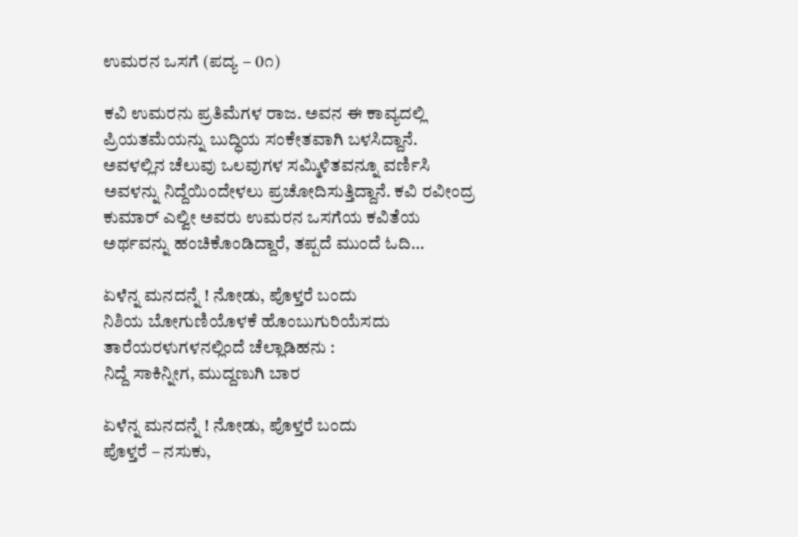ಉಮರನ ಒಸಗೆ (ಪದ್ಯ – 0೧)

ಕವಿ ಉಮರನು ಪ್ರತಿಮೆಗಳ ರಾಜ. ಅವನ ಈ ಕಾವ್ಯದಲ್ಲಿ ಪ್ರಿಯತಮೆಯನ್ನು ಬುದ್ಧಿಯ ಸಂಕೇತವಾಗಿ ಬಳಸಿದ್ದಾನೆ. ಅವಳಲ್ಲಿನ ಚೆಲುವು ಒಲವುಗಳ ಸಮ್ಮಿಳಿತವನ್ನೂ ವರ್ಣಿಸಿ ಅವಳನ್ನು ನಿದ್ದೆಯಿಂದೇಳಲು ಪ್ರಚೋದಿಸುತ್ತಿದ್ದಾನೆ. ಕವಿ ರವೀಂದ್ರ ಕುಮಾರ್ ಎಲ್ವೀ ಅವರು ಉಮರನ ಒಸಗೆಯ ಕವಿತೆಯ ಅರ್ಥವನ್ನು ಹಂಚಿಕೊಂಡಿದ್ದಾರೆ, ತಪ್ಪದೆ ಮುಂದೆ ಓದಿ…

ಏಳೆನ್ನ ಮನದನ್ನೆ ! ನೋಡು, ಪೊಳ್ತರೆ ಬಂದು
ನಿಶಿಯ ಬೋಗುಣಿಯೊಳಕೆ ಹೊಂಬುಗುರಿಯೆಸದು
ತಾರೆಯರಳುಗಳನಲ್ಲಿಂದೆ ಚೆಲ್ಲಾಡಿಹನು :
ನಿದ್ದೆ ಸಾಕಿನ್ನೀಗ, ಮುದ್ದಣುಗಿ ಬಾರ

ಏಳೆನ್ನ ಮನದನ್ನೆ ! ನೋಡು, ಪೊಳ್ತರೆ ಬಂದು
ಪೊಳ್ತರೆ – ನಸುಕು,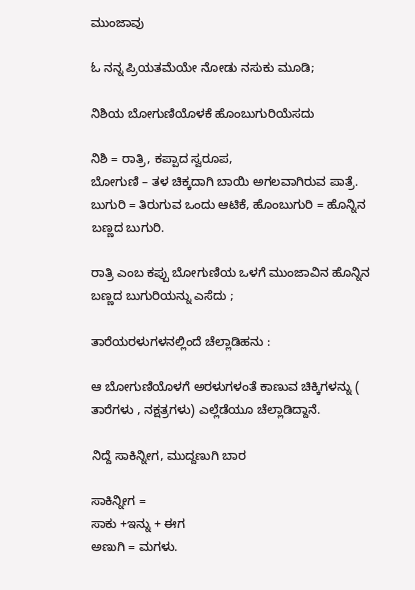ಮುಂಜಾವು

ಓ ನನ್ನ ಪ್ರಿಯತಮೆಯೇ ನೋಡು ನಸುಕು ಮೂಡಿ;

ನಿಶಿಯ ಬೋಗುಣಿಯೊಳಕೆ ಹೊಂಬುಗುರಿಯೆಸದು

ನಿಶಿ = ರಾತ್ರಿ, ಕಪ್ಪಾದ ಸ್ವರೂಪ,
ಬೋಗುಣಿ – ತಳ ಚಿಕ್ಕದಾಗಿ ಬಾಯಿ ಅಗಲವಾಗಿರುವ ಪಾತ್ರೆ.
ಬುಗುರಿ = ತಿರುಗುವ ಒಂದು ಆಟಿಕೆ, ಹೊಂಬುಗುರಿ = ಹೊನ್ನಿನ ಬಣ್ಣದ ಬುಗುರಿ.

ರಾತ್ರಿ ಎಂಬ ಕಪ್ಪು ಬೋಗುಣಿಯ ಒಳಗೆ ಮುಂಜಾವಿನ ಹೊನ್ನಿನ ಬಣ್ಣದ ಬುಗುರಿಯನ್ನು ಎಸೆದು ;

ತಾರೆಯರಳುಗಳನಲ್ಲಿಂದೆ ಚೆಲ್ಲಾಡಿಹನು :

ಆ ಬೋಗುಣಿಯೊಳಗೆ ಅರಳುಗಳಂತೆ ಕಾಣುವ ಚಿಕ್ಕಿಗಳನ್ನು ( ತಾರೆಗಳು , ನಕ್ಷತ್ರಗಳು) ಎಲ್ಲೆಡೆಯೂ ಚೆಲ್ಲಾಡಿದ್ದಾನೆ.

ನಿದ್ದೆ ಸಾಕಿನ್ನೀಗ, ಮುದ್ದಣುಗಿ ಬಾರ

ಸಾಕಿನ್ನೀಗ =
ಸಾಕು +ಇನ್ನು + ಈಗ
ಅಣುಗಿ = ಮಗಳು.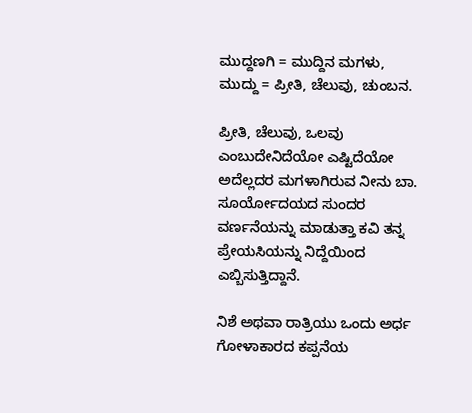ಮುದ್ದಣಗಿ = ಮುದ್ದಿನ ಮಗಳು, ಮುದ್ದು = ಪ್ರೀತಿ, ಚೆಲುವು, ಚುಂಬನ.

ಪ್ರೀತಿ, ಚೆಲುವು, ಒಲವು ಎಂಬುದೇನಿದೆಯೋ ಎಷ್ಟಿದೆಯೋ ಅದೆಲ್ಲದರ ಮಗಳಾಗಿರುವ ನೀನು ಬಾ. ಸೂರ್ಯೋದಯದ ಸುಂದರ ವರ್ಣನೆಯನ್ನು ಮಾಡುತ್ತಾ ಕವಿ ತನ್ನ ಪ್ರೇಯಸಿಯನ್ನು ನಿದ್ದೆಯಿಂದ ಎಬ್ಬಿಸುತ್ತಿದ್ದಾನೆ.

ನಿಶೆ ಅಥವಾ ರಾತ್ರಿಯು ಒಂದು ಅರ್ಧ ಗೋಳಾಕಾರದ ಕಪ್ಪನೆಯ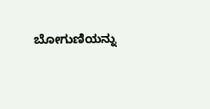ಬೋಗುಣಿಯನ್ನು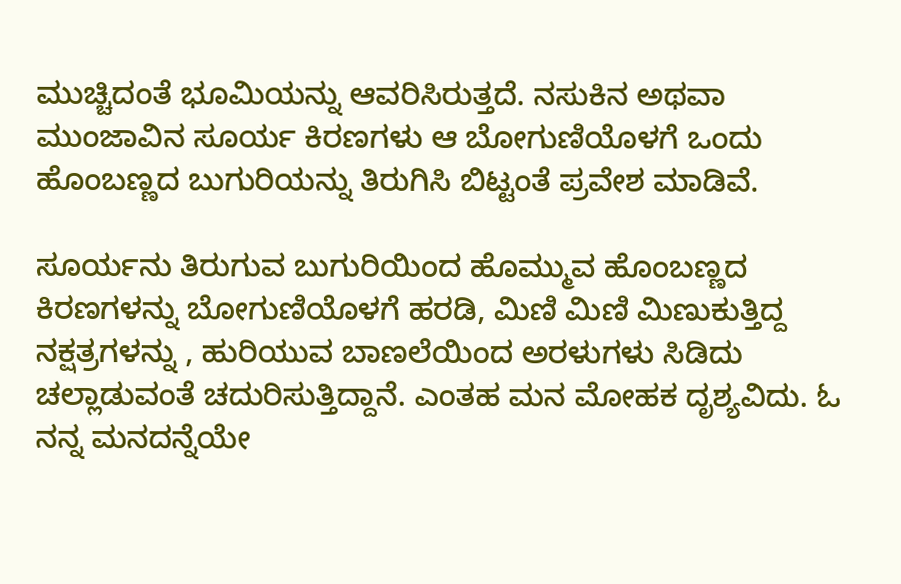ಮುಚ್ಚಿದಂತೆ ಭೂಮಿಯನ್ನು ಆವರಿಸಿರುತ್ತದೆ. ನಸುಕಿನ ಅಥವಾ ಮುಂಜಾವಿನ ಸೂರ್ಯ ಕಿರಣಗಳು ಆ ಬೋಗುಣಿಯೊಳಗೆ ಒಂದು ಹೊಂಬಣ್ಣದ ಬುಗುರಿಯನ್ನು ತಿರುಗಿಸಿ ಬಿಟ್ಟಂತೆ ಪ್ರವೇಶ ಮಾಡಿವೆ.

ಸೂರ್ಯನು ತಿರುಗುವ ಬುಗುರಿಯಿಂದ ಹೊಮ್ಮುವ ಹೊಂಬಣ್ಣದ ಕಿರಣಗಳನ್ನು ಬೋಗುಣಿಯೊಳಗೆ ಹರಡಿ, ಮಿಣಿ ಮಿಣಿ ಮಿಣುಕುತ್ತಿದ್ದ ನಕ್ಷತ್ರಗಳನ್ನು , ಹುರಿಯುವ ಬಾಣಲೆಯಿಂದ ಅರಳುಗಳು ಸಿಡಿದು ಚಲ್ಲಾಡುವಂತೆ ಚದುರಿಸುತ್ತಿದ್ದಾನೆ. ಎಂತಹ ಮನ ಮೋಹಕ ದೃಶ್ಯವಿದು. ಓ ನನ್ನ ಮನದನ್ನೆಯೇ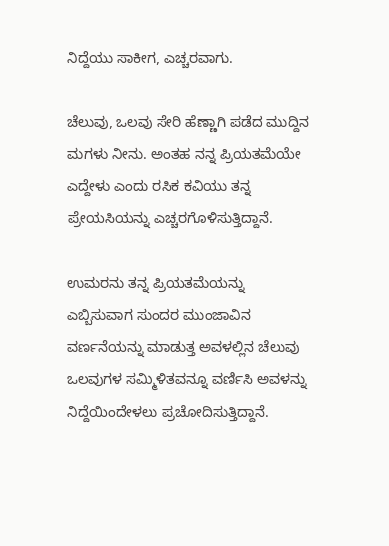ನಿದ್ದೆಯು ಸಾಕೀಗ, ಎಚ್ಚರವಾಗು.

ಚೆಲುವು, ಒಲವು ಸೇರಿ ಹೆಣ್ಣಾಗಿ ಪಡೆದ ಮುದ್ದಿನ ಮಗಳು ನೀನು. ಅಂತಹ ನನ್ನ ಪ್ರಿಯತಮೆಯೇ ಎದ್ದೇಳು ಎಂದು ರಸಿಕ ಕವಿಯು ತನ್ನ ಪ್ರೇಯಸಿಯನ್ನು ಎಚ್ಚರಗೊಳಿಸುತ್ತಿದ್ದಾನೆ.

ಉಮರನು ತನ್ನ ಪ್ರಿಯತಮೆಯನ್ನು ಎಬ್ಬಿಸುವಾಗ ಸುಂದರ ಮುಂಜಾವಿನ ವರ್ಣನೆಯನ್ನು ಮಾಡುತ್ತ ಅವಳಲ್ಲಿನ ಚೆಲುವು ಒಲವುಗಳ ಸಮ್ಮಿಳಿತವನ್ನೂ ವರ್ಣಿಸಿ ಅವಳನ್ನು ನಿದ್ದೆಯಿಂದೇಳಲು ಪ್ರಚೋದಿಸುತ್ತಿದ್ದಾನೆ.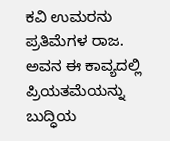ಕವಿ ಉಮರನು ಪ್ರತಿಮೆಗಳ ರಾಜ. ಅವನ ಈ ಕಾವ್ಯದಲ್ಲಿ ಪ್ರಿಯತಮೆಯನ್ನು ಬುದ್ಧಿಯ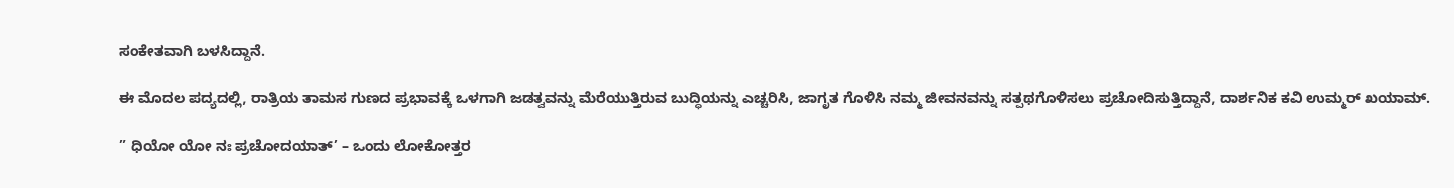ಸಂಕೇತವಾಗಿ ಬಳಸಿದ್ದಾನೆ.

ಈ ಮೊದಲ ಪದ್ಯದಲ್ಲಿ, ರಾತ್ರಿಯ ತಾಮಸ ಗುಣದ ಪ್ರಭಾವಕ್ಕೆ ಒಳಗಾಗಿ ಜಡತ್ವವನ್ನು ಮೆರೆಯುತ್ತಿರುವ ಬುದ್ಧಿಯನ್ನು ಎಚ್ಚರಿಸಿ, ಜಾಗೃತ ಗೊಳಿಸಿ ನಮ್ಮ ಜೀವನವನ್ನು ಸತ್ಪಥಗೊಳಿಸಲು ಪ್ರಚೋದಿಸುತ್ತಿದ್ದಾನೆ, ದಾರ್ಶನಿಕ ಕವಿ ಉಮ್ಮರ್ ಖಯಾಮ್.

” ಧಿಯೋ ಯೋ ನಃ ಪ್ರಚೋದಯಾತ್’ – ಒಂದು ಲೋಕೋತ್ತರ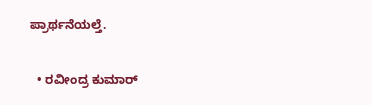ಪ್ರಾರ್ಥನೆಯಲ್ತೆ.


  • ರವೀಂದ್ರ ಕುಮಾರ್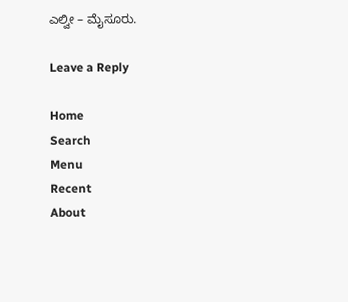ಎಲ್ವೀ – ಮೈಸೂರು.

Leave a Reply

Home
Search
Menu
Recent
About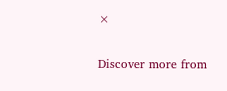×

Discover more from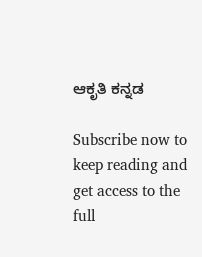ಆಕೃತಿ ಕನ್ನಡ

Subscribe now to keep reading and get access to the full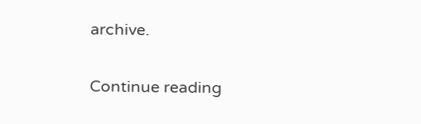archive.

Continue reading